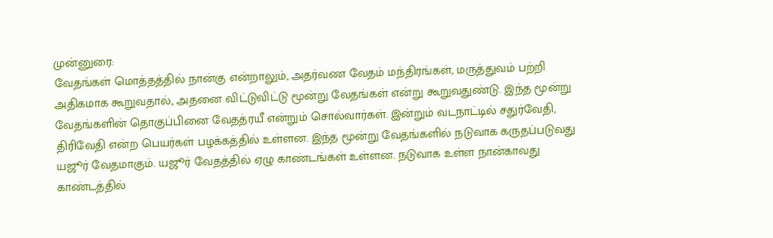முன்னுரை:
வேதங்கள் மொத்தத்தில் நான்கு என்றாலும், அதர்வண வேதம் மந்திரங்கள், மருத்துவம் பற்றி அதிகமாக கூறுவதால், அதனை விட்டுவிட்டு மூன்று வேதங்கள் என்று கூறுவதுண்டு. இந்த மூன்று வேதங்களின் தொகுப்பினை வேதத்ரயீ என்றும் சொல்வார்கள். இன்றும் வடநாட்டில் சதுர்வேதி, திரிவேதி என்ற பெயர்கள் பழக்கத்தில் உள்ளன. இந்த மூன்று வேதங்களில் நடுவாக கருதப்படுவது யஜூர் வேதமாகும். யஜூர் வேதத்தில் ஏழு காண்டங்கள் உள்ளன. நடுவாக உள்ள நான்காவது காண்டத்தில்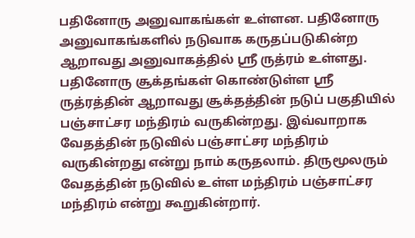பதினோரு அனுவாகங்கள் உள்ளன. பதினோரு அனுவாகங்களில் நடுவாக கருதப்படுகின்ற ஆறாவது அனுவாகத்தில் ஸ்ரீ ருத்ரம் உள்ளது. பதினோரு சூக்தங்கள் கொண்டுள்ள ஸ்ரீ ருத்ரத்தின் ஆறாவது சூக்தத்தின் நடுப் பகுதியில் பஞ்சாட்சர மந்திரம் வருகின்றது. இவ்வாறாக வேதத்தின் நடுவில் பஞ்சாட்சர மந்திரம் வருகின்றது என்று நாம் கருதலாம். திருமூலரும் வேதத்தின் நடுவில் உள்ள மந்திரம் பஞ்சாட்சர மந்திரம் என்று கூறுகின்றார்.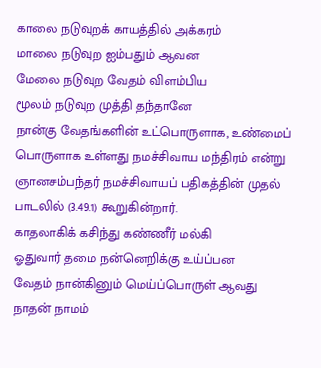காலை நடுவுறக் காயத்தில் அக்கரம்
மாலை நடுவுற ஐம்பதும் ஆவன
மேலை நடுவுற வேதம் விளம்பிய
மூலம் நடுவுற முத்தி தந்தானே
நான்கு வேதங்களின் உட்பொருளாக, உண்மைப் பொருளாக உள்ளது நமச்சிவாய மந்திரம் என்று ஞானசம்பந்தர் நமச்சிவாயப் பதிகத்தின் முதல் பாடலில் (3.49.1) கூறுகின்றார்.
காதலாகிக் கசிந்து கண்ணீர் மல்கி
ஓதுவார் தமை நன்னெறிக்கு உய்ப்பன
வேதம் நான்கினும் மெய்ப்பொருள் ஆவது
நாதன் நாமம்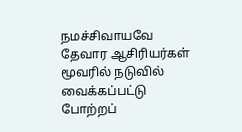நமச்சிவாயவே
தேவார ஆசிரியர்கள் மூவரில் நடுவில் வைக்கப்பட்டு போற்றப்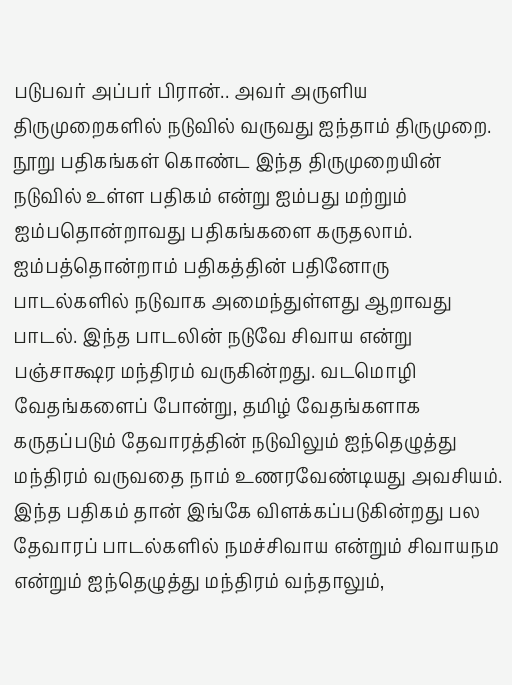படுபவர் அப்பர் பிரான்.. அவர் அருளிய திருமுறைகளில் நடுவில் வருவது ஐந்தாம் திருமுறை. நூறு பதிகங்கள் கொண்ட இந்த திருமுறையின் நடுவில் உள்ள பதிகம் என்று ஐம்பது மற்றும் ஐம்பதொன்றாவது பதிகங்களை கருதலாம். ஐம்பத்தொன்றாம் பதிகத்தின் பதினோரு பாடல்களில் நடுவாக அமைந்துள்ளது ஆறாவது பாடல். இந்த பாடலின் நடுவே சிவாய என்று பஞ்சாக்ஷர மந்திரம் வருகின்றது. வடமொழி வேதங்களைப் போன்று, தமிழ் வேதங்களாக கருதப்படும் தேவாரத்தின் நடுவிலும் ஐந்தெழுத்து மந்திரம் வருவதை நாம் உணரவேண்டியது அவசியம். இந்த பதிகம் தான் இங்கே விளக்கப்படுகின்றது பல தேவாரப் பாடல்களில் நமச்சிவாய என்றும் சிவாயநம என்றும் ஐந்தெழுத்து மந்திரம் வந்தாலும்,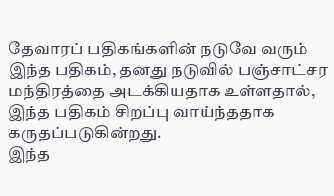தேவாரப் பதிகங்களின் நடுவே வரும் இந்த பதிகம், தனது நடுவில் பஞ்சாட்சர மந்திரத்தை அடக்கியதாக உள்ளதால், இந்த பதிகம் சிறப்பு வாய்ந்ததாக கருதப்படுகின்றது.
இந்த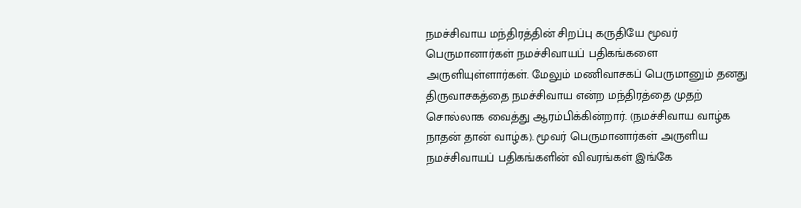நமச்சிவாய மந்திரத்தின் சிறப்பு கருதியே மூவர் பெருமானார்கள் நமச்சிவாயப் பதிகங்களை அருளியுள்ளார்கள். மேலும் மணிவாசகப் பெருமானும் தனது திருவாசகத்தை நமச்சிவாய என்ற மந்திரத்தை முதற் சொல்லாக வைத்து ஆரம்பிக்கின்றார். (நமச்சிவாய வாழ்க நாதன் தான் வாழ்க). மூவர் பெருமானார்கள் அருளிய நமச்சிவாயப் பதிகங்களின் விவரங்கள் இங்கே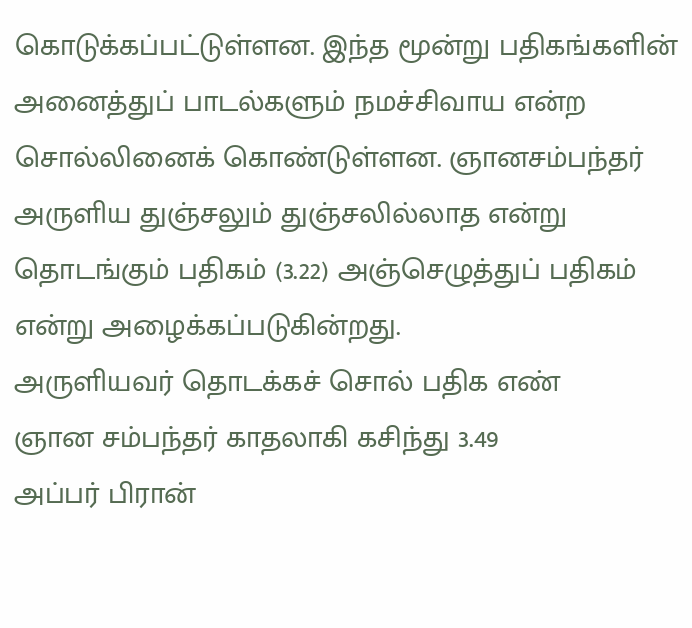கொடுக்கப்பட்டுள்ளன. இந்த மூன்று பதிகங்களின் அனைத்துப் பாடல்களும் நமச்சிவாய என்ற சொல்லினைக் கொண்டுள்ளன. ஞானசம்பந்தர் அருளிய துஞ்சலும் துஞ்சலில்லாத என்று தொடங்கும் பதிகம் (3.22) அஞ்செழுத்துப் பதிகம் என்று அழைக்கப்படுகின்றது.
அருளியவர் தொடக்கச் சொல் பதிக எண்
ஞான சம்பந்தர் காதலாகி கசிந்து 3.49
அப்பர் பிரான்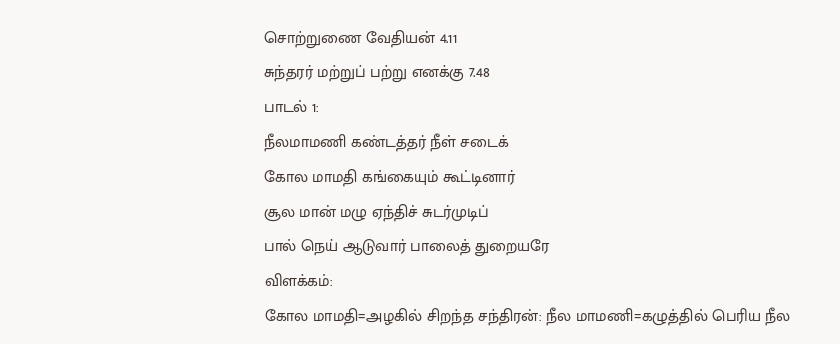சொற்றுணை வேதியன் 4.11
சுந்தரர் மற்றுப் பற்று எனக்கு 7.48
பாடல் 1:
நீலமாமணி கண்டத்தர் நீள் சடைக்
கோல மாமதி கங்கையும் கூட்டினார்
சூல மான் மழு ஏந்திச் சுடர்முடிப்
பால் நெய் ஆடுவார் பாலைத் துறையரே
விளக்கம்:
கோல மாமதி=அழகில் சிறந்த சந்திரன்: நீல மாமணி=கழுத்தில் பெரிய நீல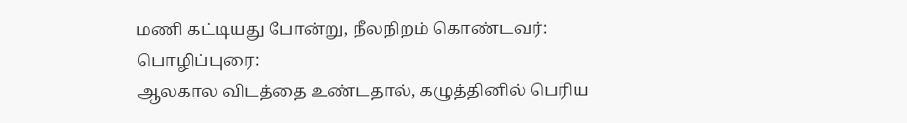மணி கட்டியது போன்று, நீலநிறம் கொண்டவர்:
பொழிப்புரை:
ஆலகால விடத்தை உண்டதால், கழுத்தினில் பெரிய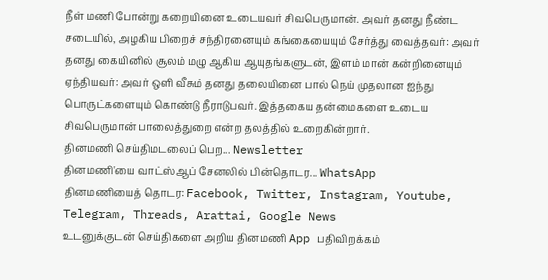நீள் மணி போன்று கறையினை உடையவர் சிவபெருமான். அவர் தனது நீண்ட சடையில், அழகிய பிறைச் சந்திரனையும் கங்கையையும் சேர்த்து வைத்தவர்: அவர் தனது கையினில் சூலம் மழு ஆகிய ஆயுதங்களுடன், இளம் மான் கன்றினையும் ஏந்தியவர்: அவர் ஒளி வீசும் தனது தலையினை பால் நெய் முதலான ஐந்து பொருட்களையும் கொண்டு நீராடுபவர். இத்தகைய தன்மைகளை உடைய சிவபெருமான் பாலைத்துறை என்ற தலத்தில் உறைகின்றார்.
தினமணி செய்திமடலைப் பெற... Newsletter
தினமணி'யை வாட்ஸ்ஆப் சேனலில் பின்தொடர... WhatsApp
தினமணியைத் தொடர: Facebook, Twitter, Instagram, Youtube, Telegram, Threads, Arattai, Google News
உடனுக்குடன் செய்திகளை அறிய தினமணி App பதிவிறக்கம்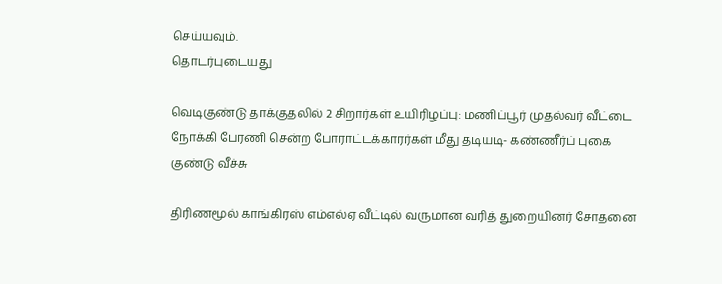செய்யவும்.
தொடர்புடையது

வெடிகுண்டு தாக்குதலில் 2 சிறார்கள் உயிரிழப்பு: மணிப்பூர் முதல்வர் வீட்டை நோக்கி பேரணி சென்ற போராட்டக்காரர்கள் மீது தடியடி- கண்ணீர்ப் புகை குண்டு வீச்சு

திரிணமூல் காங்கிரஸ் எம்எல்ஏ வீட்டில் வருமான வரித் துறையினர் சோதனை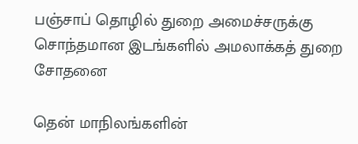பஞ்சாப் தொழில் துறை அமைச்சருக்கு சொந்தமான இடங்களில் அமலாக்கத் துறை சோதனை

தென் மாநிலங்களின்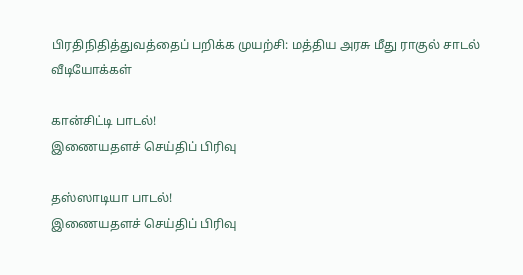பிரதிநிதித்துவத்தைப் பறிக்க முயற்சி: மத்திய அரசு மீது ராகுல் சாடல்
வீடியோக்கள்

கான்சிட்டி பாடல்!
இணையதளச் செய்திப் பிரிவு

தஸ்ஸாடியா பாடல்!
இணையதளச் செய்திப் பிரிவு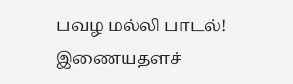பவழ மல்லி பாடல்!
இணையதளச்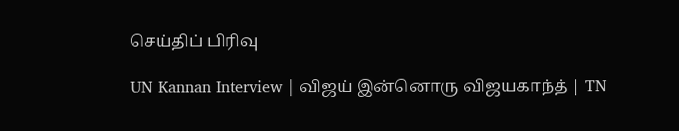செய்திப் பிரிவு

UN Kannan Interview | விஜய் இன்னொரு விஜயகாந்த் | TN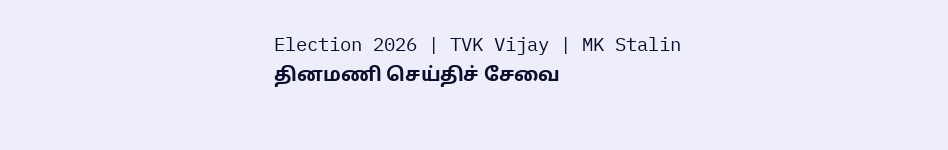Election 2026 | TVK Vijay | MK Stalin
தினமணி செய்திச் சேவை